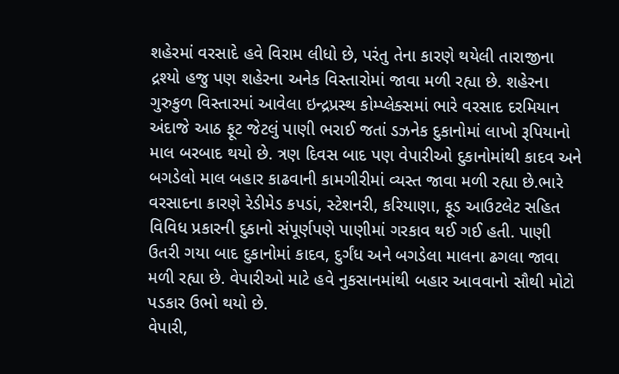શહેરમાં વરસાદે હવે વિરામ લીધો છે, પરંતુ તેના કારણે થયેલી તારાજીના દ્રશ્યો હજુ પણ શહેરના અનેક વિસ્તારોમાં જાવા મળી રહ્યા છે. શહેરના ગુરુકુળ વિસ્તારમાં આવેલા ઇન્દ્રપ્રસ્થ કોમ્પ્લેક્સમાં ભારે વરસાદ દરમિયાન અંદાજે આઠ ફૂટ જેટલું પાણી ભરાઈ જતાં ડઝનેક દુકાનોમાં લાખો રૂપિયાનો માલ બરબાદ થયો છે. ત્રણ દિવસ બાદ પણ વેપારીઓ દુકાનોમાંથી કાદવ અને બગડેલો માલ બહાર કાઢવાની કામગીરીમાં વ્યસ્ત જાવા મળી રહ્યા છે.ભારે વરસાદના કારણે રેડીમેડ કપડાં, સ્ટેશનરી, કરિયાણા, ફૂડ આઉટલેટ સહિત વિવિધ પ્રકારની દુકાનો સંપૂર્ણપણે પાણીમાં ગરકાવ થઈ ગઈ હતી. પાણી ઉતરી ગયા બાદ દુકાનોમાં કાદવ, દુર્ગંધ અને બગડેલા માલના ઢગલા જાવા મળી રહ્યા છે. વેપારીઓ માટે હવે નુકસાનમાંથી બહાર આવવાનો સૌથી મોટો પડકાર ઉભો થયો છે.
વેપારી,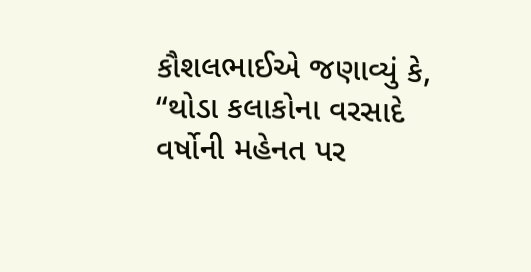કૌશલભાઈએ જણાવ્યું કે, “થોડા કલાકોના વરસાદે વર્ષોની મહેનત પર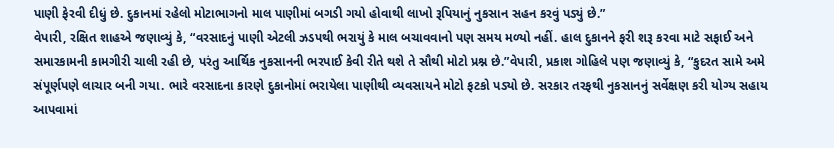પાણી ફેરવી દીધું છે. દુકાનમાં રહેલો મોટાભાગનો માલ પાણીમાં બગડી ગયો હોવાથી લાખો રૂપિયાનું નુકસાન સહન કરવું પડ્યું છે.”
વેપારી, રક્ષિત શાહએ જણાવ્યું કે, “વરસાદનું પાણી એટલી ઝડપથી ભરાયું કે માલ બચાવવાનો પણ સમય મળ્યો નહીં. હાલ દુકાનને ફરી શરૂ કરવા માટે સફાઈ અને સમારકામની કામગીરી ચાલી રહી છે, પરંતુ આર્થિક નુકસાનની ભરપાઈ કેવી રીતે થશે તે સૌથી મોટો પ્રશ્ન છે.”વેપારી, પ્રકાશ ગોહિલે પણ જણાવ્યું કે, “કુદરત સામે અમે સંપૂર્ણપણે લાચાર બની ગયા. ભારે વરસાદના કારણે દુકાનોમાં ભરાયેલા પાણીથી વ્યવસાયને મોટો ફટકો પડ્યો છે. સરકાર તરફથી નુકસાનનું સર્વેક્ષણ કરી યોગ્ય સહાય આપવામાં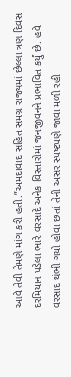આવે તેવી તેમણે માંગ કરી હતી.”અમદાવાદ સહિત સમગ્ર રાજ્યમાં છેલ્લા ત્રણ દિવસ દરમિયાન પડેલા ભારે વરસાદે અનેક વિસ્તારોમાં જનજીવનને પ્રભાવિત કર્યું છે. હવે વરસાદ થંભી ગયો હોવા છતાં તેની અસર સ્પષ્ટપણે જાવા મળી રહી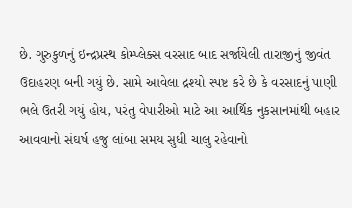છે. ગુરુકુળનું ઇન્દ્રપ્રસ્થ કોમ્પ્લેક્સ વરસાદ બાદ સર્જાયેલી તારાજીનું જીવંત ઉદાહરણ બની ગયું છે. સામે આવેલા દ્રશ્યો સ્પષ્ટ કરે છે કે વરસાદનું પાણી ભલે ઉતરી ગયું હોય, પરંતુ વેપારીઓ માટે આ આર્થિક નુકસાનમાંથી બહાર આવવાનો સંઘર્ષ હજુ લાંબા સમય સુધી ચાલુ રહેવાનો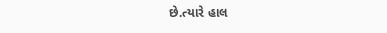છે.ત્યારે હાલ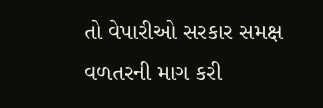તો વેપારીઓ સરકાર સમક્ષ વળતરની માગ કરી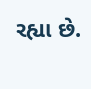રહ્યા છે.